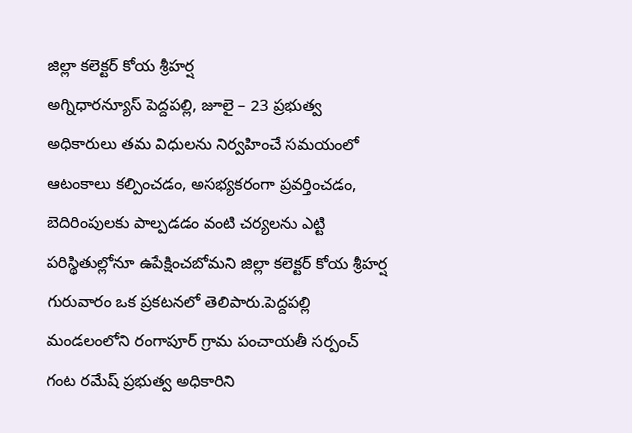జిల్లా కలెక్టర్ కోయ శ్రీహర్ష
అగ్నిధారన్యూస్ పెద్దపల్లి, జూలై – 23 ప్రభుత్వ అధికారులు తమ విధులను నిర్వహించే సమయంలో ఆటంకాలు కల్పించడం, అసభ్యకరంగా ప్రవర్తించడం, బెదిరింపులకు పాల్పడడం వంటి చర్యలను ఎట్టి పరిస్థితుల్లోనూ ఉపేక్షించబోమని జిల్లా కలెక్టర్ కోయ శ్రీహర్ష గురువారం ఒక ప్రకటనలో తెలిపారు.పెద్దపల్లి మండలంలోని రంగాపూర్ గ్రామ పంచాయతీ సర్పంచ్ గంట రమేష్ ప్రభుత్వ అధికారిని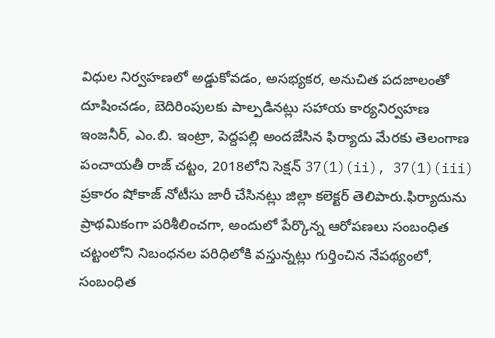విధుల నిర్వహణలో అడ్డుకోవడం, అసభ్యకర, అనుచిత పదజాలంతో దూషించడం, బెదిరింపులకు పాల్పడినట్లు సహాయ కార్యనిర్వహణ ఇంజనీర్, ఎం.బి. ఇంట్రా, పెద్దపల్లి అందజేసిన ఫిర్యాదు మేరకు తెలంగాణ పంచాయతీ రాజ్ చట్టం, 2018లోని సెక్షన్ 37(1)(ii), 37(1)(iii) ప్రకారం షోకాజ్ నోటీసు జారీ చేసినట్లు జిల్లా కలెక్టర్ తెలిపారు.ఫిర్యాదును ప్రాథమికంగా పరిశీలించగా, అందులో పేర్కొన్న ఆరోపణలు సంబంధిత చట్టంలోని నిబంధనల పరిధిలోకి వస్తున్నట్లు గుర్తించిన నేపథ్యంలో, సంబంధిత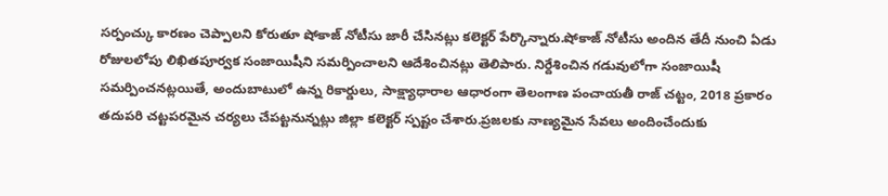సర్పంచ్కు కారణం చెప్పాలని కోరుతూ షోకాజ్ నోటీసు జారీ చేసినట్లు కలెక్టర్ పేర్కొన్నారు.షోకాజ్ నోటీసు అందిన తేదీ నుంచి ఏడు రోజులలోపు లిఖితపూర్వక సంజాయిషీని సమర్పించాలని ఆదేశించినట్లు తెలిపారు. నిర్దేశించిన గడువులోగా సంజాయిషీ సమర్పించనట్లయితే, అందుబాటులో ఉన్న రికార్డులు, సాక్ష్యాధారాల ఆధారంగా తెలంగాణ పంచాయతీ రాజ్ చట్టం, 2018 ప్రకారం తదుపరి చట్టపరమైన చర్యలు చేపట్టనున్నట్లు జిల్లా కలెక్టర్ స్పష్టం చేశారు.ప్రజలకు నాణ్యమైన సేవలు అందించేందుకు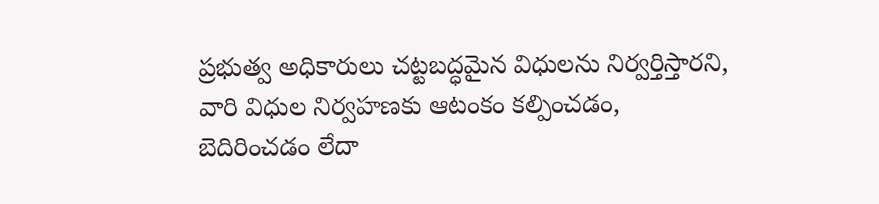ప్రభుత్వ అధికారులు చట్టబద్ధమైన విధులను నిర్వర్తిస్తారని, వారి విధుల నిర్వహణకు ఆటంకం కల్పించడం, బెదిరించడం లేదా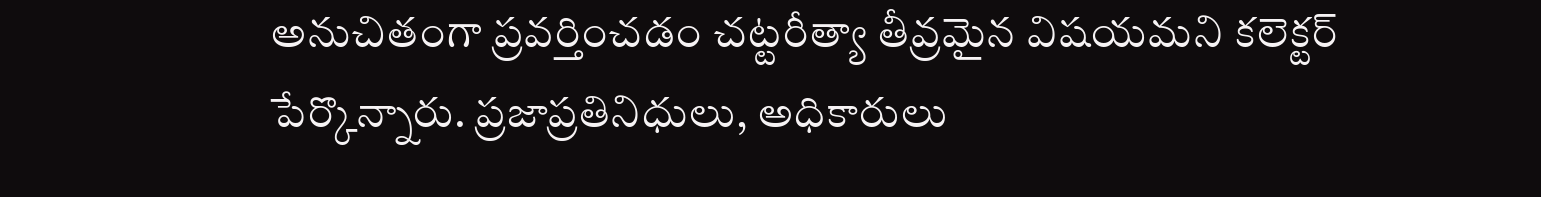అనుచితంగా ప్రవర్తించడం చట్టరీత్యా తీవ్రమైన విషయమని కలెక్టర్ పేర్కొన్నారు. ప్రజాప్రతినిధులు, అధికారులు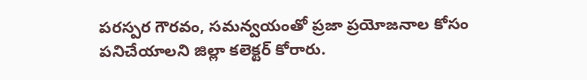పరస్పర గౌరవం, సమన్వయంతో ప్రజా ప్రయోజనాల కోసం పనిచేయాలని జిల్లా కలెక్టర్ కోరారు.